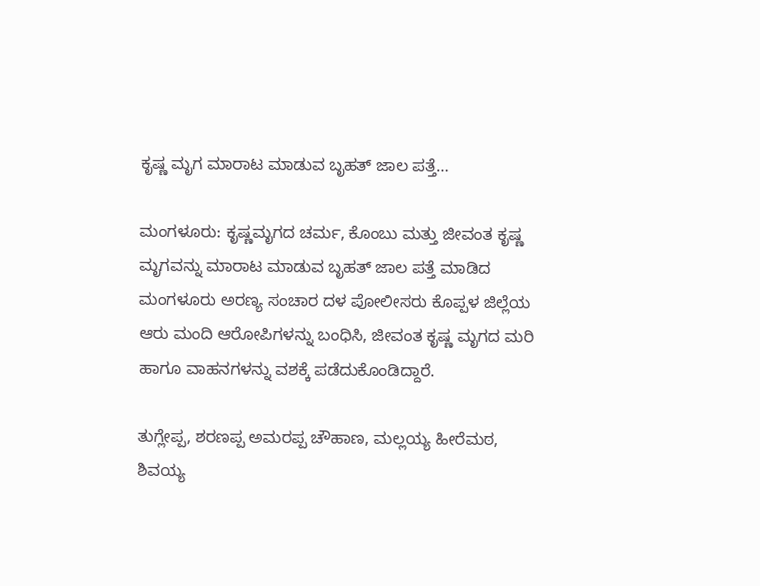ಕೃಷ್ಣ ಮೃಗ ಮಾರಾಟ ಮಾಡುವ ಬೃಹತ್ ಜಾಲ ಪತ್ತೆ…

ಮಂಗಳೂರು: ಕೃಷ್ಣಮೃಗದ ಚರ್ಮ, ಕೊಂಬು ಮತ್ತು ಜೀವಂತ ಕೃಷ್ಣ ಮೃಗವನ್ನು ಮಾರಾಟ ಮಾಡುವ ಬೃಹತ್ ಜಾಲ ಪತ್ತೆ ಮಾಡಿದ ಮಂಗಳೂರು ಅರಣ್ಯ ಸಂಚಾರ ದಳ ಪೋಲೀಸರು ಕೊಪ್ಪಳ ಜಿಲ್ಲೆಯ ಆರು ಮಂದಿ ಆರೋಪಿಗಳನ್ನು ಬಂಧಿಸಿ, ಜೀವಂತ ಕೃಷ್ಣ ಮೃಗದ ಮರಿ ಹಾಗೂ ವಾಹನಗಳನ್ನು ವಶಕ್ಕೆ ಪಡೆದುಕೊಂಡಿದ್ದಾರೆ.

ತುಗ್ಲೇಪ್ಪ, ಶರಣಪ್ಪ ಅಮರಪ್ಪ ಚೌಹಾಣ, ಮಲ್ಲಯ್ಯ ಹೀರೆಮಠ, ಶಿವಯ್ಯ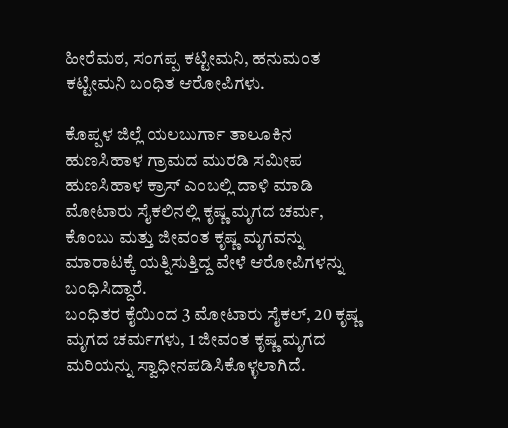ಹೀರೆಮಠ, ಸಂಗಪ್ಪ ಕಟ್ಟೀಮನಿ, ಹನುಮಂತ ಕಟ್ಟೀಮನಿ ಬಂಧಿತ ಆರೋಪಿಗಳು.

ಕೊಪ್ಪಳ ಜಿಲ್ಲೆ ಯಲಬುರ್ಗಾ ತಾಲೂಕಿನ ಹುಣಸಿಹಾಳ ಗ್ರಾಮದ ಮುರಡಿ ಸಮೀಪ ಹುಣಸಿಹಾಳ ಕ್ರಾಸ್ ಎಂಬಲ್ಲಿ ದಾಳಿ ಮಾಡಿ ಮೋಟಾರು ಸೈಕಲಿನಲ್ಲಿ ಕೃಷ್ಣ ಮೃಗದ ಚರ್ಮ, ಕೊಂಬು ಮತ್ತು ಜೀವಂತ ಕೃಷ್ಣ ಮೃಗವನ್ನು ಮಾರಾಟಕ್ಕೆ ಯತ್ನಿಸುತ್ತಿದ್ದ ವೇಳೆ ಆರೋಪಿಗಳನ್ನು ಬಂಧಿಸಿದ್ದಾರೆ.
ಬಂಧಿತರ ಕೈಯಿಂದ 3 ಮೋಟಾರು ಸೈಕಲ್, 20 ಕೃಷ್ಣ ಮೃಗದ ಚರ್ಮಗಳು, 1 ಜೀವಂತ ಕೃಷ್ಣ ಮೃಗದ ಮರಿಯನ್ನು ಸ್ವಾಧೀನಪಡಿಸಿಕೊಳ್ಳಲಾಗಿದೆ.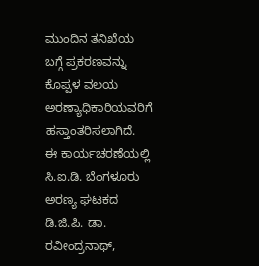ಮುಂದಿನ ತನಿಖೆಯ ಬಗ್ಗೆ ಪ್ರಕರಣವನ್ನು ಕೊಪ್ಪಳ ವಲಯ ಅರಣ್ಯಾಧಿಕಾರಿಯವರಿಗೆ ಹಸ್ತಾಂತರಿಸಲಾಗಿದೆ.
ಈ ಕಾರ್ಯಚರಣೆಯಲ್ಲಿ ಸಿ.ಐ.ಡಿ. ಬೆಂಗಳೂರು ಅರಣ್ಯ ಘಟಕದ ಡಿ.ಜಿ.ಪಿ. ಡಾ. ರವೀಂದ್ರನಾಥ್,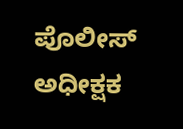ಪೊಲೀಸ್ ಅಧೀಕ್ಷಕ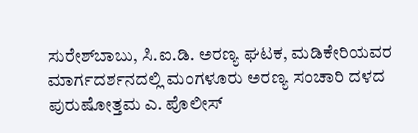ಸುರೇಶ್‍ಬಾಬು, ಸಿ.ಐ.ಡಿ. ಅರಣ್ಯ ಘಟಕ, ಮಡಿಕೇರಿಯವರ ಮಾರ್ಗದರ್ಶನದಲ್ಲಿ ಮಂಗಳೂರು ಅರಣ್ಯ ಸಂಚಾರಿ ದಳದ ಪುರುಷೋತ್ತಮ ಎ. ಪೊಲೀಸ್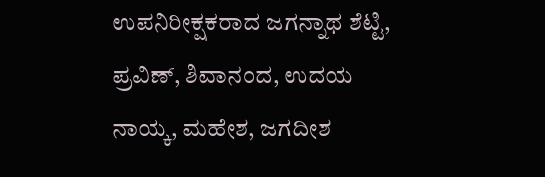ಉಪನಿರೀಕ್ಷಕರಾದ ಜಗನ್ನಾಥ ಶೆಟ್ಟಿ, ಪ್ರವಿಣ್, ಶಿವಾನಂದ, ಉದಯ ನಾಯ್ಕ, ಮಹೇಶ, ಜಗದೀಶ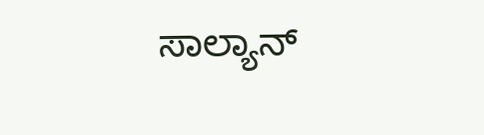ಸಾಲ್ಯಾನ್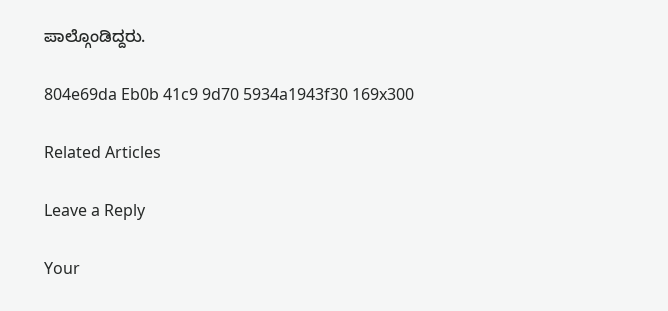ಪಾಲ್ಗೊಂಡಿದ್ದರು.

804e69da Eb0b 41c9 9d70 5934a1943f30 169x300

Related Articles

Leave a Reply

Your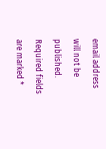email address will not be published. Required fields are marked *